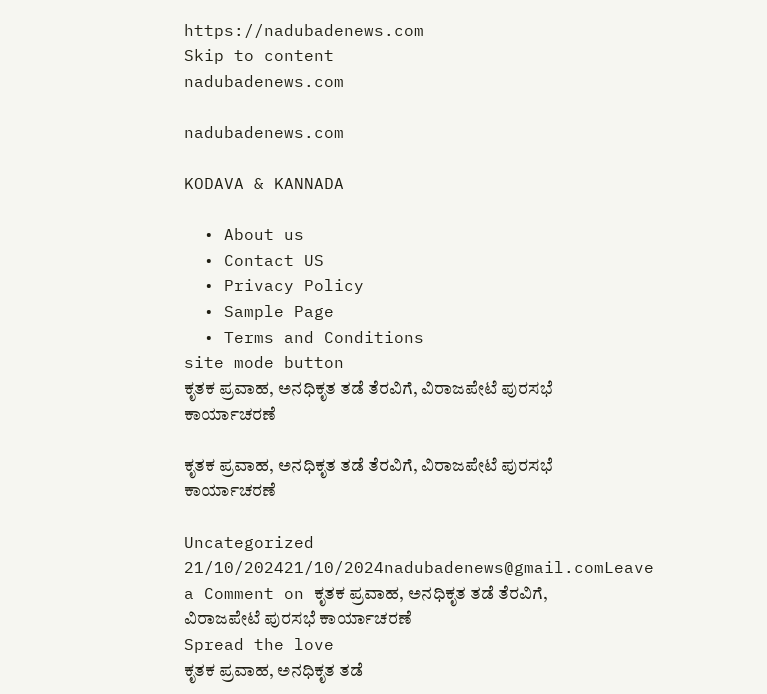https://nadubadenews.com
Skip to content
nadubadenews.com

nadubadenews.com

KODAVA & KANNADA

  • About us
  • Contact US
  • Privacy Policy
  • Sample Page
  • Terms and Conditions
site mode button
ಕೃತಕ ಪ್ರವಾಹ, ಅನಧಿಕೃತ ತಡೆ ತೆರವಿಗೆ, ವಿರಾಜಪೇಟೆ ಪುರಸಭೆ ಕಾರ್ಯಾಚರಣೆ

ಕೃತಕ ಪ್ರವಾಹ, ಅನಧಿಕೃತ ತಡೆ ತೆರವಿಗೆ, ವಿರಾಜಪೇಟೆ ಪುರಸಭೆ ಕಾರ್ಯಾಚರಣೆ

Uncategorized
21/10/202421/10/2024nadubadenews@gmail.comLeave a Comment on ಕೃತಕ ಪ್ರವಾಹ, ಅನಧಿಕೃತ ತಡೆ ತೆರವಿಗೆ, ವಿರಾಜಪೇಟೆ ಪುರಸಭೆ ಕಾರ್ಯಾಚರಣೆ
Spread the love
ಕೃತಕ ಪ್ರವಾಹ, ಅನಧಿಕೃತ ತಡೆ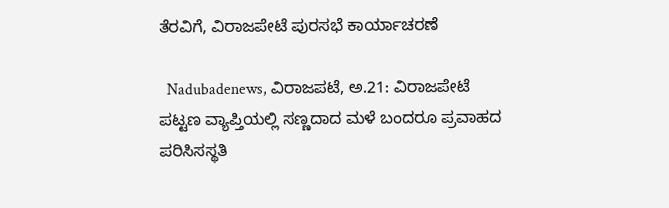ತೆರವಿಗೆ, ವಿರಾಜಪೇಟೆ ಪುರಸಭೆ ಕಾರ್ಯಾಚರಣೆ

  Nadubadenews, ವಿರಾಜಪಟೆ, ಅ.21: ವಿರಾಜಪೇಟೆ ಪಟ್ಟಣ ವ್ಯಾಪ್ತಿಯಲ್ಲಿ ಸಣ್ಣದಾದ ಮಳೆ ಬಂದರೂ ಪ್ರವಾಹದ ಪರಿಸಿಸಸ್ಥತಿ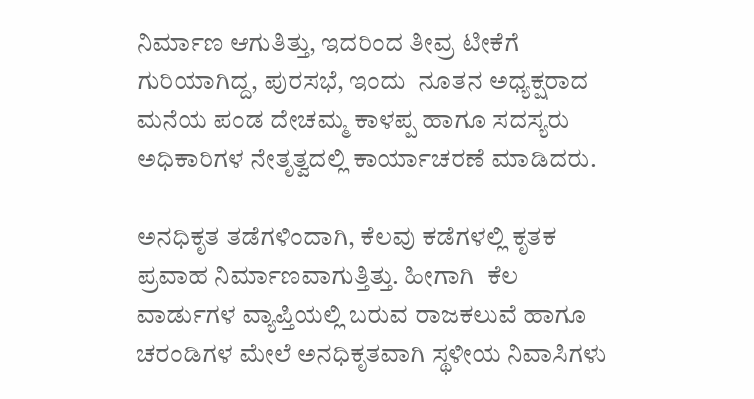ನಿರ್ಮಾಣ ಆಗುತಿತ್ತು, ಇದರಿಂದ ತೀವ್ರ ಟೀಕೆಗೆ ಗುರಿಯಾಗಿದ್ದ, ಪುರಸಭೆ, ಇಂದು  ನೂತನ ಅಧ್ಯಕ್ಷರಾದ ಮನೆಯ ಪಂಡ ದೇಚಮ್ಮ ಕಾಳಪ್ಪ ಹಾಗೂ ಸದಸ್ಯರು ಅಧಿಕಾರಿಗಳ ನೇತೃತ್ವದಲ್ಲಿ ಕಾರ್ಯಾಚರಣೆ ಮಾಡಿದರು.

ಅನಧಿಕೃತ ತಡೆಗಳಿಂದಾಗಿ, ಕೆಲವು ಕಡೆಗಳಲ್ಲಿ ಕೃತಕ ಪ್ರವಾಹ ನಿರ್ಮಾಣವಾಗುತ್ತಿತ್ತು. ಹೀಗಾಗಿ  ಕೆಲ ವಾರ್ಡುಗಳ ವ್ಯಾಪ್ತಿಯಲ್ಲಿ ಬರುವ ರಾಜಕಲುವೆ ಹಾಗೂ ಚರಂಡಿಗಳ ಮೇಲೆ ಅನಧಿಕೃತವಾಗಿ ಸ್ಥಳೀಯ ನಿವಾಸಿಗಳು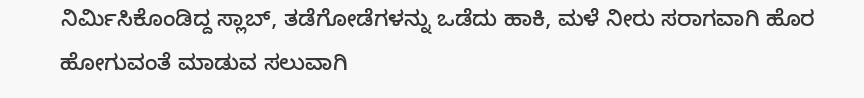ನಿರ್ಮಿಸಿಕೊಂಡಿದ್ದ ಸ್ಲಾಬ್, ತಡೆಗೋಡೆಗಳನ್ನು ಒಡೆದು ಹಾಕಿ, ಮಳೆ ನೀರು ಸರಾಗವಾಗಿ ಹೊರ ಹೋಗುವಂತೆ ಮಾಡುವ ಸಲುವಾಗಿ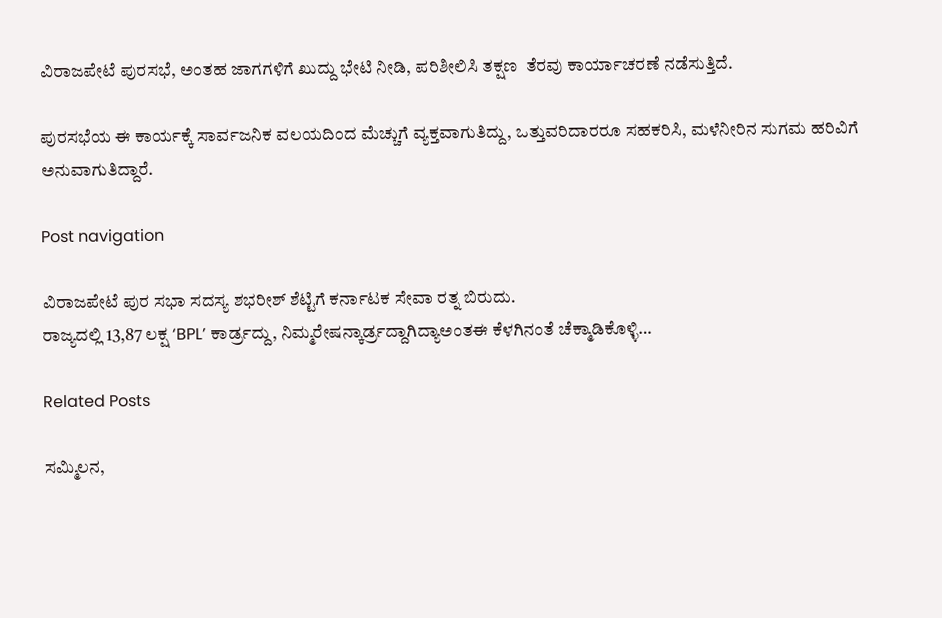ವಿರಾಜಪೇಟೆ ಪುರಸಭೆ, ಅಂತಹ ಜಾಗಗಳಿಗೆ ಖುದ್ದು ಭೇಟಿ ನೀಡಿ, ಪರಿಶೀಲಿಸಿ ತಕ್ಷಣ  ತೆರವು ಕಾರ್ಯಾಚರಣೆ ನಡೆಸುತ್ತಿದೆ.

ಪುರಸಭೆಯ ಈ ಕಾರ್ಯಕ್ಕೆ ಸಾರ್ವಜನಿಕ ವಲಯದಿಂದ ಮೆಚ್ಚುಗೆ ವ್ಯಕ್ತವಾಗುತಿದ್ದು, ಒತ್ತುವರಿದಾರರೂ ಸಹಕರಿಸಿ, ಮಳೆನೀರಿನ ಸುಗಮ ಹರಿವಿಗೆ ಅನುವಾಗುತಿದ್ದಾರೆ.

Post navigation

ವಿರಾಜಪೇಟೆ ಪುರ ಸಭಾ ಸದಸ್ಯ ಶಭರೀಶ್‌ ಶೆಟ್ಟಿಗೆ ಕರ್ನಾಟಕ ಸೇವಾ ರತ್ನ ಬಿರುದು.
ರಾಜ್ಯದಲ್ಲಿ 13,87 ಲಕ್ಷ ‘BPL’ ಕಾರ್ಡ್ರದ್ದು, ನಿಮ್ಮರೇಷನ್ಕಾರ್ಡ್ರದ್ದಾಗಿದ್ಯಾಅಂತಈ ಕೆಳಗಿನಂತೆ ಚೆಕ್ಮಾಡಿಕೊಳ್ಳಿ…

Related Posts

ಸಮ್ಮಿಲನ,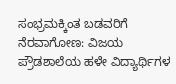ಸಂಭ್ರಮಕ್ಕಿಂತ ಬಡವರಿಗೆ ನೆರವಾಗೋಣ: ವಿಜಯ ಪ್ರೌಡಶಾಲೆಯ ಹಳೇ ವಿದ್ಯಾರ್ಥಿಗಳ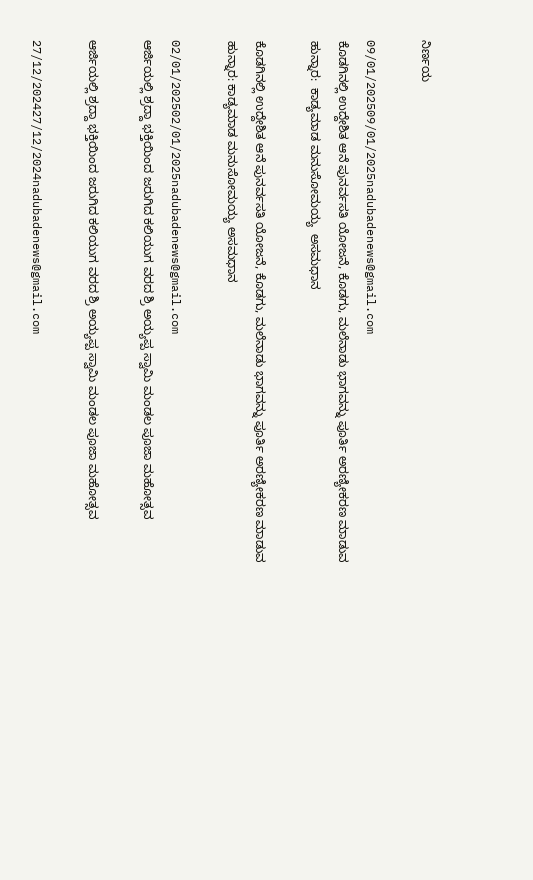ನಿರ್ಣಯ

09/01/202509/01/2025nadubadenews@gmail.com
ಕೊಡಗಿನಲ್ಲಿ ಉದ್ದೇಶಿತ ಆನೆ ಪುನರ್ವಸತಿ ಯೋಜನೆ, ಕೊಡಗು, ಮಲೆನಾಡು ಭಾಗವನ್ನು ಪೂರ್ತಿ ಅರಣ್ಯೀಕರಣ ಮಾಡುವ ಹುನ್ನಾರ:  ಕಾಡ್ಯಮಾಡ ಮನುಸೋಮಯ್ಯ  ಅಸಮಧಾನ

ಕೊಡಗಿನಲ್ಲಿ ಉದ್ದೇಶಿತ ಆನೆ ಪುನರ್ವಸತಿ ಯೋಜನೆ, ಕೊಡಗು, ಮಲೆನಾಡು ಭಾಗವನ್ನು ಪೂರ್ತಿ ಅರಣ್ಯೀಕರಣ ಮಾಡುವ ಹುನ್ನಾರ: ಕಾಡ್ಯಮಾಡ ಮನುಸೋಮಯ್ಯ ಅಸಮಧಾನ

02/01/202502/01/2025nadubadenews@gmail.com
ಆರ್ಜಿಯಲ್ಲಿ ಶ್ರದ್ದಾ ಭಕ್ತಿಯಿಂದ ಜರುಗಿದ ಕಲಿಯುಗ ವರದ ಶ್ರಿ ಅಯ್ಯಪ್ಪ ಸ್ವಾಮಿ ಮಂಡಲ ಪೂಜಾ ಮಹೋತ್ಸವ

ಆರ್ಜಿಯಲ್ಲಿ ಶ್ರದ್ದಾ ಭಕ್ತಿಯಿಂದ ಜರುಗಿದ ಕಲಿಯುಗ ವರದ ಶ್ರಿ ಅಯ್ಯಪ್ಪ ಸ್ವಾಮಿ ಮಂಡಲ ಪೂಜಾ ಮಹೋತ್ಸವ

27/12/202427/12/2024nadubadenews@gmail.com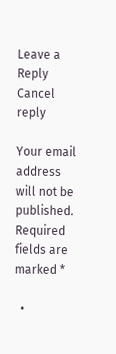Leave a Reply Cancel reply

Your email address will not be published. Required fields are marked *

  •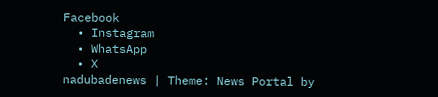Facebook
  • Instagram
  • WhatsApp
  • X
nadubadenews | Theme: News Portal by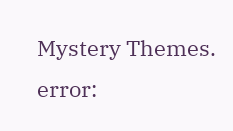Mystery Themes.
error: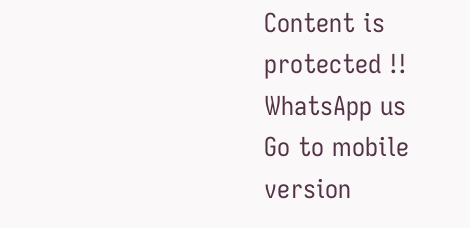Content is protected !!
WhatsApp us
Go to mobile version